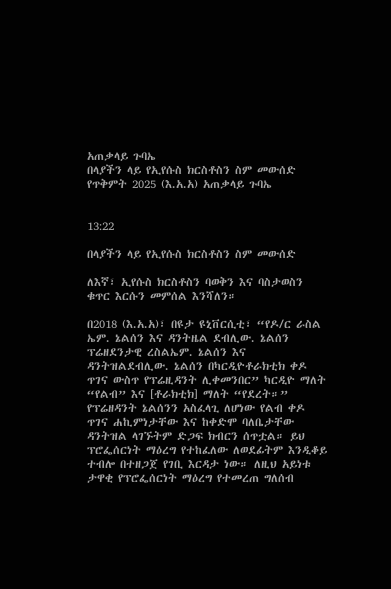አጠቃላይ ጉባኤ
በላያችን ላይ የኢየሱስ ክርስቶስን ስም መውሰድ
የጥቅምት 2025 (እ.አ.አ) አጠቃላይ ጉባኤ


13:22

በላያችን ላይ የኢየሱስ ክርስቶስን ስም መውሰድ

ለእኛ፣ ኢየሱስ ክርስቶስን ባወቅን እና ባስታወስን ቁጥር እርሱን መምሰል እንሻለን።

በ2018 (እ.አ.አ)፣ በዩታ ዩኒቨርሲቲ፣ “የዶ/ር ራስል ኤም. ኔልሰን እና ዳንትዜል ደብሊው. ኔልሰን ፕሬዘደንታዊ ረስልኤም. ኔልሰን እና ዳንትዝልደብሊው. ኔልሰን በካርዲዮቶራክቲክ ቀዶ ጥገና ውስጥ የፕሬዚዳንት ሊቀመንበር” ካርዲዮ ማለት “የልብ” እና [ቶራክቲክ] ማለት “የደረት።” የፕሬዘዳንት ኔልሰንን አስፈላጊ ለሆነው የልብ ቀዶ ጥገና ሐኪምነታቸው እና ከቀድሞ ባለቤታቸው ዳንትዝል ላገኙትም ድጋፍ ክብርን ሰጥቷል። ይህ ፕሮፌሰርነት ማዕረግ የተከፈለው ለወደፊትም እንዲቆይ ተብሎ በተዘጋጀ የገቢ እርዳታ ነው። ለዚህ አይነቱ ታዋቂ የፕሮፌሰርነት ማዕረግ የተመረጠ ግለሰብ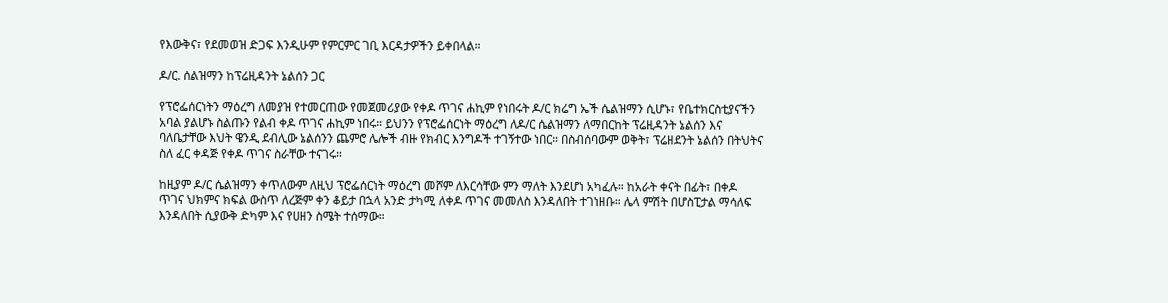የእውቅና፣ የደመወዝ ድጋፍ እንዲሁም የምርምር ገቢ እርዳታዎችን ይቀበላል።

ዶ/ር. ሰልዝማን ከፕሬዚዳንት ኔልሰን ጋር

የፕሮፌሰርነትን ማዕረግ ለመያዝ የተመርጠው የመጀመሪያው የቀዶ ጥገና ሐኪም የነበሩት ዶ/ር ክሬግ ኤች ሴልዝማን ሲሆኑ፣ የቤተክርስቲያናችን አባል ያልሆኑ ስልጡን የልብ ቀዶ ጥገና ሐኪም ነበሩ። ይህንን የፕሮፌሰርነት ማዕረግ ለዶ/ር ሴልዝማን ለማበርከት ፕሬዚዳንት ኔልሰን እና ባለቤታቸው እህት ዌንዲ ደብሊው ኔልሰንን ጨምሮ ሌሎች ብዙ የክብር እንግዶች ተገኝተው ነበር። በስብሰባውም ወቅት፣ ፕሬዘደንት ኔልሰን በትህትና ስለ ፈር ቀዳጅ የቀዶ ጥገና ስራቸው ተናገሩ።

ከዚያም ዶ/ር ሴልዝማን ቀጥለውም ለዚህ ፕሮፌሰርነት ማዕረግ መሾም ለእርሳቸው ምን ማለት እንደሆነ አካፈሉ። ከአራት ቀናት በፊት፣ በቀዶ ጥገና ህክምና ክፍል ውስጥ ለረጅም ቀን ቆይታ በኋላ አንድ ታካሚ ለቀዶ ጥገና መመለስ እንዳለበት ተገነዘቡ። ሌላ ምሽት በሆስፒታል ማሳለፍ እንዳለበት ሲያውቅ ድካም እና የሀዘን ስሜት ተሰማው።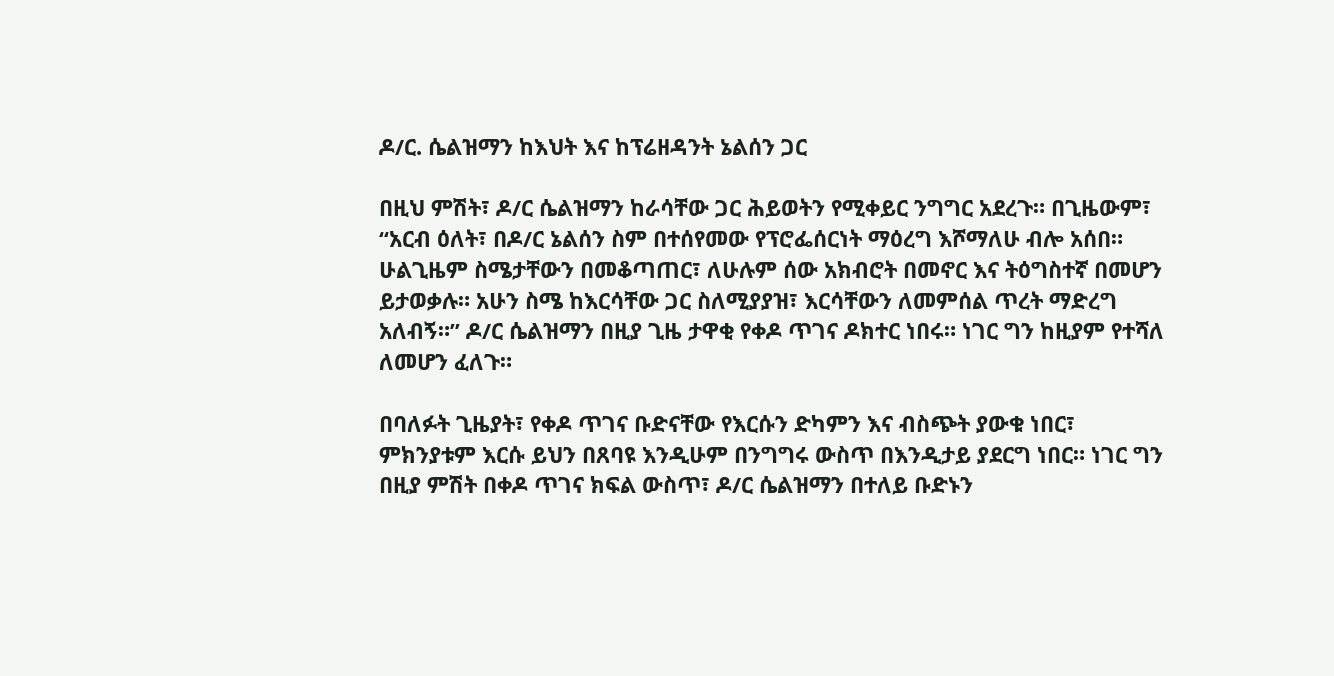ዶ/ር. ሴልዝማን ከእህት እና ከፕሬዘዳንት ኔልሰን ጋር

በዚህ ምሽት፣ ዶ/ር ሴልዝማን ከራሳቸው ጋር ሕይወትን የሚቀይር ንግግር አደረጉ። በጊዜውም፣ “አርብ ዕለት፣ በዶ/ር ኔልሰን ስም በተሰየመው የፕሮፌሰርነት ማዕረግ እሾማለሁ ብሎ አሰበ። ሁልጊዜም ስሜታቸውን በመቆጣጠር፣ ለሁሉም ሰው አክብሮት በመኖር እና ትዕግስተኛ በመሆን ይታወቃሉ። አሁን ስሜ ከእርሳቸው ጋር ስለሚያያዝ፣ እርሳቸውን ለመምሰል ጥረት ማድረግ አለብኝ።” ዶ/ር ሴልዝማን በዚያ ጊዜ ታዋቂ የቀዶ ጥገና ዶክተር ነበሩ። ነገር ግን ከዚያም የተሻለ ለመሆን ፈለጉ።

በባለፉት ጊዜያት፣ የቀዶ ጥገና ቡድናቸው የእርሱን ድካምን እና ብስጭት ያውቁ ነበር፣ ምክንያቱም እርሱ ይህን በጸባዩ እንዲሁም በንግግሩ ውስጥ በእንዲታይ ያደርግ ነበር። ነገር ግን በዚያ ምሽት በቀዶ ጥገና ክፍል ውስጥ፣ ዶ/ር ሴልዝማን በተለይ ቡድኑን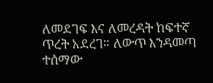ለመደገፍ እና ለመረዳት ከፍተኛ ጥረት አደረገ። ለውጥ እንዳመጣ ተሰማው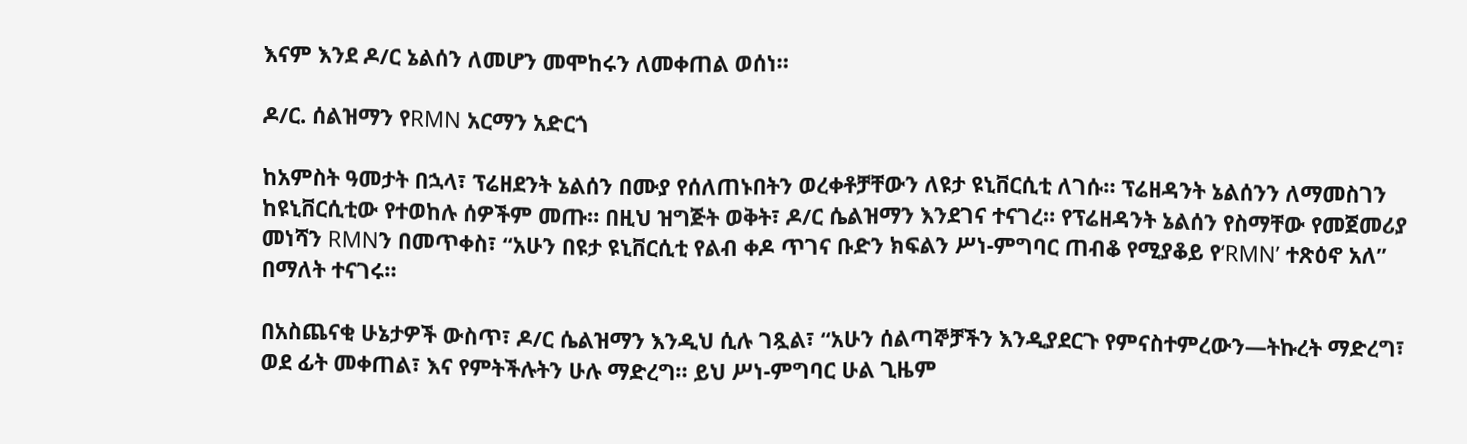እናም እንደ ዶ/ር ኔልሰን ለመሆን መሞከሩን ለመቀጠል ወሰነ።

ዶ/ር. ሰልዝማን የRMN አርማን አድርጎ

ከአምስት ዓመታት በኋላ፣ ፕሬዘደንት ኔልሰን በሙያ የሰለጠኑበትን ወረቀቶቻቸውን ለዩታ ዩኒቨርሲቲ ለገሱ። ፕሬዘዳንት ኔልሰንን ለማመስገን ከዩኒቨርሲቲው የተወከሉ ሰዎችም መጡ። በዚህ ዝግጅት ወቅት፣ ዶ/ር ሴልዝማን እንደገና ተናገረ። የፕሬዘዳንት ኔልሰን የስማቸው የመጀመሪያ መነሻን RMNን በመጥቀስ፣ “አሁን በዩታ ዩኒቨርሲቲ የልብ ቀዶ ጥገና ቡድን ክፍልን ሥነ-ምግባር ጠብቆ የሚያቆይ የ‘RMN’ ተጽዕኖ አለ” በማለት ተናገሩ።

በአስጨናቂ ሁኔታዎች ውስጥ፣ ዶ/ር ሴልዝማን እንዲህ ሲሉ ገጿል፣ “አሁን ሰልጣኞቻችን እንዲያደርጉ የምናስተምረውን—ትኩረት ማድረግ፣ ወደ ፊት መቀጠል፣ እና የምትችሉትን ሁሉ ማድረግ። ይህ ሥነ-ምግባር ሁል ጊዜም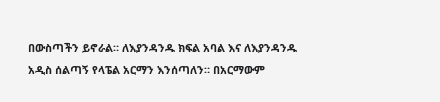በውስጣችን ይኖራል። ለእያንዳንዱ ክፍል አባል እና ለእያንዳንዱ አዲስ ሰልጣኝ የላፔል አርማን እንሰጣለን። በአርማውም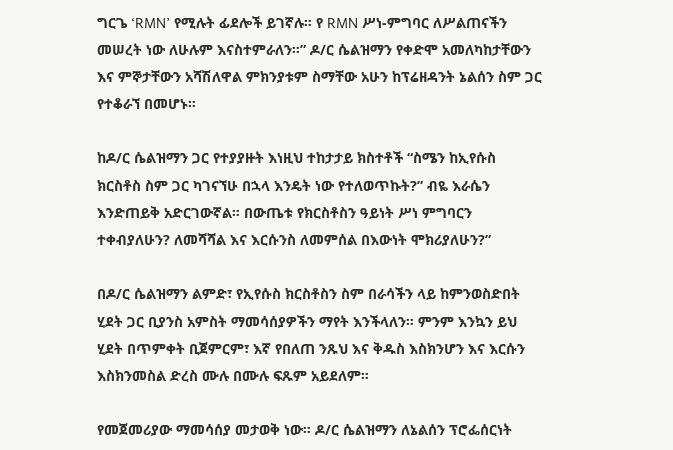ግርጌ ‘RMN’ የሚሉት ፊደሎች ይገኛሉ። የ RMN ሥነ-ምግባር ለሥልጠናችን መሠረት ነው ለሁሉም እናስተምራለን።” ዶ/ር ሴልዝማን የቀድሞ አመለካከታቸውን እና ምኞታቸውን አሻሽለዋል ምክንያቱም ስማቸው አሁን ከፕሬዘዳንት ኔልሰን ስም ጋር የተቆራኘ በመሆኑ።

ከዶ/ር ሴልዝማን ጋር የተያያዙት እነዚህ ተከታታይ ክስተቶች “ስሜን ከኢየሱስ ክርስቶስ ስም ጋር ካገናኘሁ በኋላ እንዴት ነው የተለወጥኩት?” ብዬ እራሴን እንድጠይቅ አድርገውኛል። በውጤቱ የክርስቶስን ዓይነት ሥነ ምግባርን ተቀብያለሁን? ለመሻሻል እና እርሱንስ ለመምሰል በእውነት ሞክሪያለሁን?”

በዶ/ር ሴልዝማን ልምድ፣ የኢየሱስ ክርስቶስን ስም በራሳችን ላይ ከምንወስድበት ሂደት ጋር ቢያንስ አምስት ማመሳሰያዎችን ማየት እንችላለን። ምንም እንኳን ይህ ሂደት በጥምቀት ቢጀምርም፣ እኛ የበለጠ ንጹህ እና ቅዱስ እስክንሆን እና እርሱን እስክንመስል ድረስ ሙሉ በሙሉ ፍጹም አይደለም።

የመጀመሪያው ማመሳሰያ መታወቅ ነው። ዶ/ር ሴልዝማን ለኔልሰን ፕሮፌሰርነት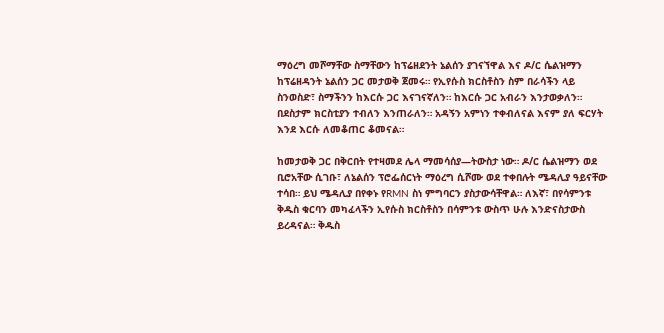ማዕረግ መሾማቸው ስማቸውን ከፕሬዘደንት ኔልሰን ያገናኘዋል እና ዶ/ር ሴልዝማን ከፕሬዘዳንት ኔልሰን ጋር መታወቅ ጀመሩ። የኢየሱስ ክርስቶስን ስም በራሳችን ላይ ስንወስድ፣ ስማችንን ከእርሱ ጋር እናገናኛለን። ከእርሱ ጋር አብራን እንታወቃለን። በደስታም ክርስቲያን ተብለን እንጠራለን። አዳኝን አምነን ተቀብለናል እናም ያለ ፍርሃት እንደ እርሱ ለመቆጠር ቆመናል።

ከመታወቅ ጋር በቅርበት የተዛመደ ሌላ ማመሳሰያ—ትውስታ ነው። ዶ/ር ሴልዝማን ወደ ቢሮአቸው ሲገቡ፣ ለኔልሰን ፕሮፌሰርነት ማዕረግ ሲሾሙ ወደ ተቀበሉት ሜዳሊያ ዓይናቸው ተሳበ። ይህ ሜዳሊያ በየቀኑ የRMN ስነ ምግባርን ያስታውሳቸዋል። ለእኛ፣ በየሳምንቱ ቅዱስ ቁርባን መካፈላችን ኢየሱስ ክርስቶስን በሳምንቱ ውስጥ ሁሉ እንድናስታውስ ይረዳናል። ቅዱስ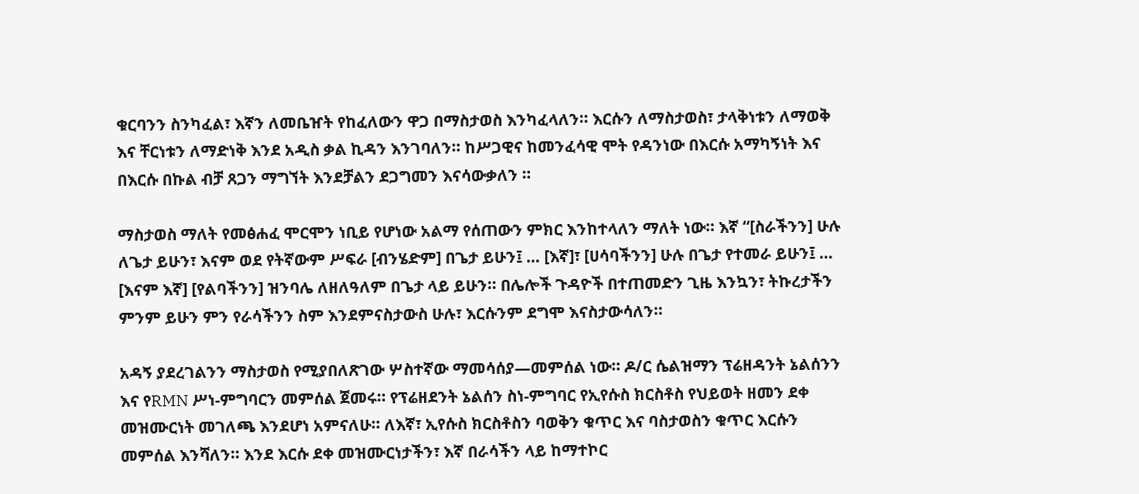ቁርባንን ስንካፈል፣ እኛን ለመቤዠት የከፈለውን ዋጋ በማስታወስ እንካፈላለን። እርሱን ለማስታወስ፣ ታላቅነቱን ለማወቅ እና ቸርነቱን ለማድነቅ እንደ አዲስ ቃል ኪዳን እንገባለን። ከሥጋዊና ከመንፈሳዊ ሞት የዳንነው በእርሱ አማካኝነት እና በእርሱ በኩል ብቻ ጸጋን ማግኘት እንደቻልን ደጋግመን እናሳውቃለን ።

ማስታወስ ማለት የመፅሐፈ ሞርሞን ነቢይ የሆነው አልማ የሰጠውን ምክር እንከተላለን ማለት ነው። እኛ “[ስራችንን] ሁሉ ለጌታ ይሁን፣ እናም ወደ የትኛውም ሥፍራ [ብንሄድም] በጌታ ይሁን፤ … [እኛ]፣ [ሀሳባችንን] ሁሉ በጌታ የተመራ ይሁን፤ … [እናም እኛ] [የልባችንን] ዝንባሌ ለዘለዓለም በጌታ ላይ ይሁን። በሌሎች ጉዳዮች በተጠመድን ጊዜ እንኳን፣ ትኩረታችን ምንም ይሁን ምን የራሳችንን ስም እንደምናስታውስ ሁሉ፣ እርሱንም ደግሞ እናስታውሳለን።

አዳኝ ያደረገልንን ማስታወስ የሚያበለጽገው ሦስተኛው ማመሳሰያ—መምሰል ነው። ዶ/ር ሴልዝማን ፕሬዘዳንት ኔልሰንን እና የRMN ሥነ-ምግባርን መምሰል ጀመሩ። የፕሬዘደንት ኔልሰን ስነ-ምግባር የኢየሱስ ክርስቶስ የህይወት ዘመን ደቀ መዝሙርነት መገለጫ እንደሆነ አምናለሁ። ለእኛ፣ ኢየሱስ ክርስቶስን ባወቅን ቁጥር እና ባስታወስን ቁጥር እርሱን መምሰል እንሻለን። እንደ እርሱ ደቀ መዝሙርነታችን፣ እኛ በራሳችን ላይ ከማተኮር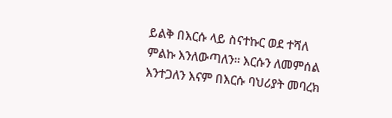ይልቅ በእርሱ ላይ ስናተኩር ወደ ተሻለ ምልኩ እንለውጣለን። እርሱን ለመምሰል እንተጋለን እናም በእርሱ ባህሪያት መባረክ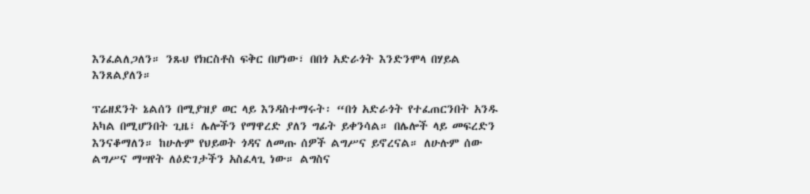እንፈልለጋለን። ንጹህ የክርስቶስ ፍቅር በሆነው፣ በበጎ አድራጎት እንድንሞላ በሃይል እንጸልያለን።

ፕሬዘደንት ኔልሰን በሚያዝያ ወር ላይ እንዳስተማሩት፡ “በጎ አድራጎት የተፈጠርንበት አንዱ አካል በሚሆንበት ጊዜ፣ ሌሎችን የማዋረድ ያለን ግፊት ይቀንሳል። በሌሎች ላይ መፍረድን እንናቆማለን። ከሁሉም የህይወት ጎዳና ለመጡ ሰዎች ልግሥና ይኖረናል። ለሁሉም ሰው ልግሥና ማሣየት ለዕድገታችን አስፈላጊ ነው። ልግስና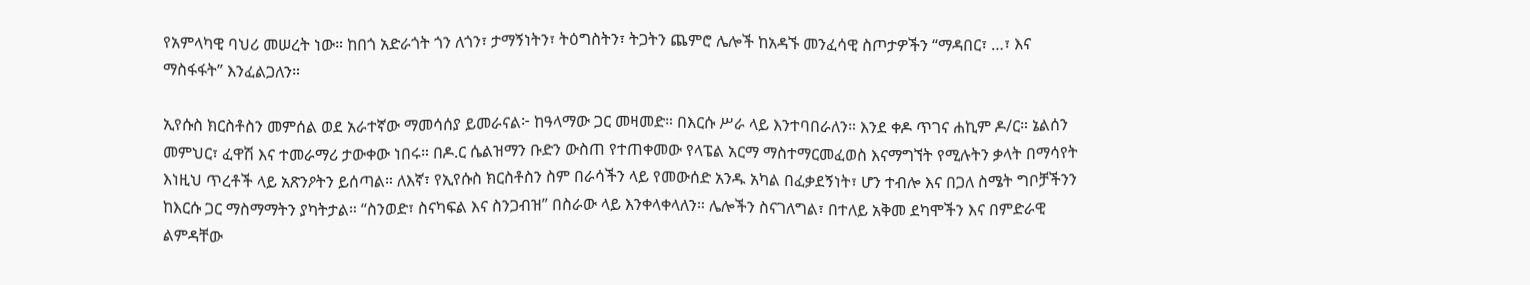የአምላካዊ ባህሪ መሠረት ነው። ከበጎ አድራጎት ጎን ለጎን፣ ታማኝነትን፣ ትዕግስትን፣ ትጋትን ጨምሮ ሌሎች ከአዳኙ መንፈሳዊ ስጦታዎችን “ማዳበር፣ …፣ እና ማስፋፋት” እንፈልጋለን።

ኢየሱስ ክርስቶስን መምሰል ወደ አራተኛው ማመሳሰያ ይመራናል፦ ከዓላማው ጋር መዛመድ። በእርሱ ሥራ ላይ እንተባበራለን። እንደ ቀዶ ጥገና ሐኪም ዶ/ር። ኔልሰን መምህር፣ ፈዋሽ እና ተመራማሪ ታውቀው ነበሩ። በዶ.ር ሴልዝማን ቡድን ውስጠ የተጠቀመው የላፔል አርማ ማስተማርመፈወስ እናማግኘት የሚሉትን ቃላት በማሳየት እነዚህ ጥረቶች ላይ አጽንዖትን ይሰጣል። ለእኛ፣ የኢየሱስ ክርስቶስን ስም በራሳችን ላይ የመውሰድ አንዱ አካል በፈቃደኝነት፣ ሆን ተብሎ እና በጋለ ስሜት ግቦቻችንን ከእርሱ ጋር ማስማማትን ያካትታል። “ስንወድ፣ ስናካፍል እና ስንጋብዝ” በስራው ላይ እንቀላቀላለን። ሌሎችን ስናገለግል፣ በተለይ አቅመ ደካሞችን እና በምድራዊ ልምዳቸው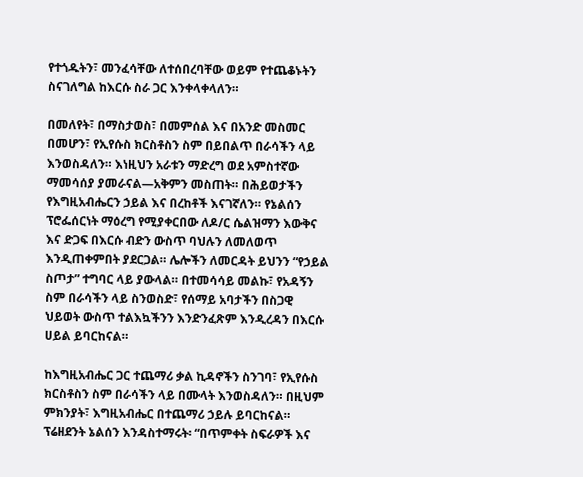የተጎዱትን፣ መንፈሳቸው ለተሰበረባቸው ወይም የተጨቆኑትን ስናገለግል ከእርሱ ስራ ጋር እንቀላቀላለን።

በመለየት፣ በማስታወስ፣ በመምሰል እና በአንድ መስመር በመሆን፣ የኢየሱስ ክርስቶስን ስም በይበልጥ በራሳችን ላይ እንወስዳለን። እነዚህን አራቱን ማድረግ ወደ አምስተኛው ማመሳሰያ ያመራናል—አቅምን መስጠት። በሕይወታችን የእግዚአብሔርን ኃይል እና በረከቶች እናገኛለን። የኔልሰን ፕሮፌሰርነት ማዕረግ የሚያቀርበው ለዶ/ር ሴልዝማን እውቅና እና ድጋፍ በእርሱ ብድን ውስጥ ባህሉን ለመለወጥ እንዲጠቀምበት ያደርጋል። ሌሎችን ለመርዳት ይህንን “የኃይል ስጦታ” ተግባር ላይ ያውላል። በተመሳሳይ መልኩ፣ የአዳኝን ስም በራሳችን ላይ ስንወስድ፣ የሰማይ አባታችን በስጋዊ ህይወት ውስጥ ተልእኳችንን እንድንፈጽም እንዲረዳን በእርሱ ሀይል ይባርከናል።

ከእግዚአብሔር ጋር ተጨማሪ ቃል ኪዳኖችን ስንገባ፣ የኢየሱስ ክርስቶስን ስም በራሳችን ላይ በሙላት እንወስዳለን። በዚህም ምክንያት፣ እግዚአብሔር በተጨማሪ ኃይሉ ይባርከናል። ፕሬዘደንት ኔልሰን እንዳስተማሩት፡ “በጥምቀት ስፍራዎች እና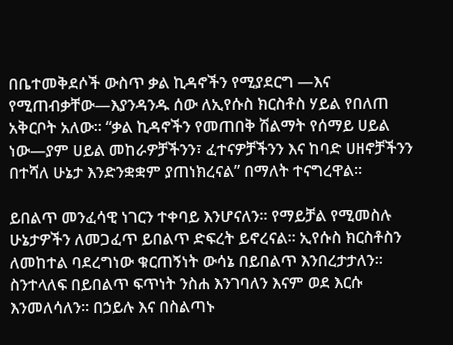በቤተመቅደሶች ውስጥ ቃል ኪዳኖችን የሚያደርግ —እና የሚጠብቃቸው—እያንዳንዱ ሰው ለኢየሱስ ክርስቶስ ሃይል የበለጠ አቅርቦት አለው። “ቃል ኪዳኖችን የመጠበቅ ሽልማት የሰማይ ሀይል ነው—ያም ሀይል መከራዎቻችንን፣ ፈተናዎቻችንን እና ከባድ ሀዘኖቻችንን በተሻለ ሁኔታ እንድንቋቋም ያጠነክረናል” በማለት ተናግረዋል።

ይበልጥ መንፈሳዊ ነገርን ተቀባይ እንሆናለን። የማይቻል የሚመስሉ ሁኔታዎችን ለመጋፈጥ ይበልጥ ድፍረት ይኖረናል። ኢየሱስ ክርስቶስን ለመከተል ባደረግነው ቁርጠኝነት ውሳኔ በይበልጥ እንበረታታለን። ስንተላለፍ በይበልጥ ፍጥነት ንስሐ እንገባለን እናም ወደ እርሱ እንመለሳለን። በኃይሉ እና በስልጣኑ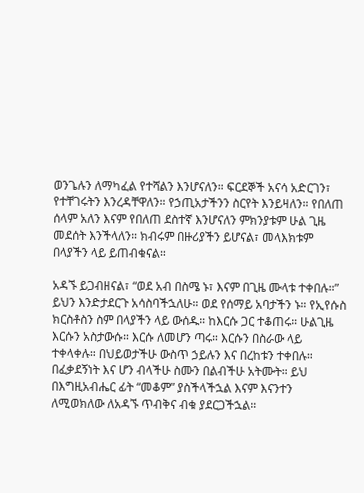ወንጌሉን ለማካፈል የተሻልን እንሆናለን። ፍርደኞች አናሳ አድርገን፣ የተቸገሩትን እንረዳቸዋለን። የኃጢአታችንን ስርየት እንይዛለን። የበለጠ ሰላም አለን እናም የበለጠ ደስተኛ እንሆናለን ምክንያቱም ሁል ጊዜ መደሰት እንችላለን። ክብሩም በዙሪያችን ይሆናል፣ መላእክቱም በላያችን ላይ ይጠብቁናል።

አዳኙ ይጋብዘናል፣ “ወደ አብ በስሜ ኑ፣ እናም በጊዜ ሙላቱ ተቀበሉ።” ይህን እንድታደርጉ አሳስባችኋለሁ። ወደ የሰማይ አባታችን ኑ። የኢየሱስ ክርስቶስን ስም በላያችን ላይ ውሰዱ። ከእርሱ ጋር ተቆጠሩ። ሁልጊዜ እርሱን አስታውሱ። እርሱ ለመሆን ጣሩ። እርሱን በስራው ላይ ተቀላቀሉ። በህይወታችሁ ውስጥ ኃይሉን እና በረከቱን ተቀበሉ። በፈቃደኝነት እና ሆን ብላችሁ ስሙን በልብችሁ አትሙት። ይህ በእግዚአብሔር ፊት “መቆም” ያስችላችኋል እናም እናንተን ለሚወክለው ለአዳኙ ጥብቅና ብቁ ያደርጋችኋል።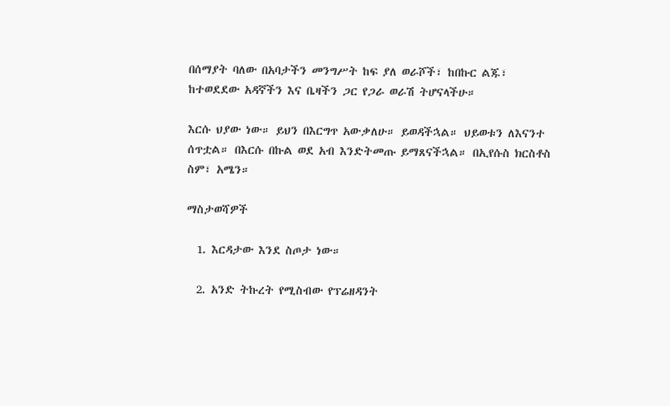በሰማያት ባለው በአባታችን መንግሥት ከፍ ያለ ወራሾች፣ ከበኩር ልጁ፣ ከተወደደው አዳኛችን እና ቤዛችን ጋር የጋራ ወራሽ ትሆናላችሁ።

እርሱ ህያው ነው። ይህን በእርግጥ አውቃለሁ። ይወዳችኋል። ህይወቱን ለእናንተ ሰጥቷል። በእርሱ በኩል ወደ አብ እንድትመጡ ይማጸናችኋል። በኢየሱስ ክርስቶስ ስም፣ አሜን።

ማስታወሻዎች

  1. እርዳታው እንደ ስጦታ ነው።

  2. አንድ ትኩረት የሚስብው የፕሬዘዳንት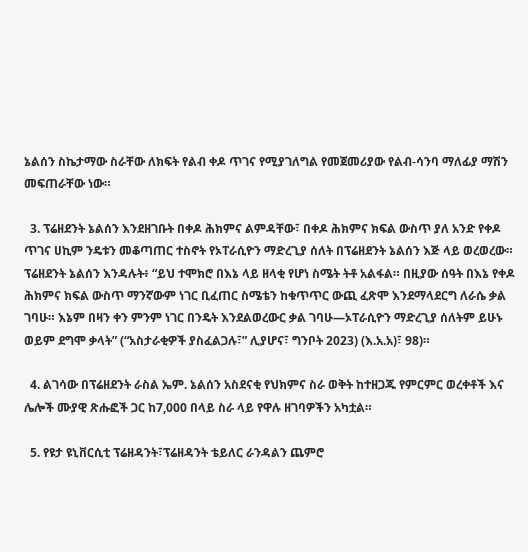ኔልሰን ስኬታማው ስራቸው ለክፍት የልብ ቀዶ ጥገና የሚያገለግል የመጀመሪያው የልብ-ሳንባ ማለፊያ ማሽን መፍጠራቸው ነው።

  3. ፕሬዘደንት ኔልሰን እንደዘገቡት በቀዶ ሕክምና ልምዳቸው፣ በቀዶ ሕክምና ክፍል ውስጥ ያለ አንድ የቀዶ ጥገና ሀኪም ንዴቱን መቆጣጠር ተስኖት የኦፐራሲዮን ማድረጊያ ሰለት በፕሬዘደንት ኔልሰን እጅ ላይ ወረወረው። ፕሬዘደንት ኔልሰን እንዳሉት፥ “ይህ ተሞክሮ በእኔ ላይ ዘላቂ የሆነ ስሜት ትቶ አልፋል። በዚያው ሰዓት በእኔ የቀዶ ሕክምና ክፍል ውስጥ ማንኛውም ነገር ቢፈጠር ስሜቴን ከቁጥጥር ውጪ ፈጽሞ እንደማላደርግ ለራሴ ቃል ገባሁ። እኔም በዛን ቀን ምንም ነገር በንዴት እንደልወረውር ቃል ገባሁ—ኦፐራሲዮን ማድረጊያ ሰለትም ይሁኑ ወይም ደግሞ ቃላት” (“አስታራቂዎች ያስፈልጋሉ፣” ሊያሆና፣ ግንቦት 2023) (እ.አ.አ)፣ 98)።

  4. ልገሳው በፕሬዘደንት ራስል ኤም. ኔልሰን አስደናቂ የህክምና ስራ ወቅት ከተዘጋጁ የምርምር ወረቀቶች እና ሌሎች ሙያዊ ጽሑፎች ጋር ከ7,000 በላይ ስራ ላይ የዋሉ ዘገባዎችን አካቷል።

  5. የዩታ ዩኒቨርሲቲ ፕሬዘዳንት፣ፕሬዘዳንት ቴይለር ራንዳልን ጨምሮ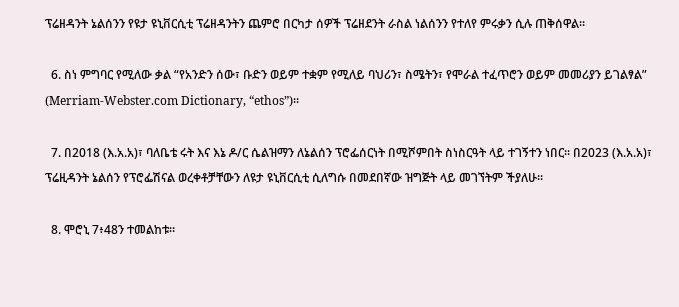ፕሬዘዳንት ኔልሰንን የዩታ ዩኒቨርሲቲ ፕሬዘዳንትን ጨምሮ በርካታ ሰዎች ፕሬዘደንት ራስል ነልሰንን የተለየ ምሩቃን ሲሉ ጠቅሰዋል።

  6. ስነ ምግባር የሚለው ቃል “የአንድን ሰው፣ ቡድን ወይም ተቋም የሚለይ ባህሪን፣ ስሜትን፣ የሞራል ተፈጥሮን ወይም መመሪያን ይገልፃል” (Merriam-Webster.com Dictionary, “ethos”)።

  7. በ2018 (እ.አ.አ)፣ ባለቤቴ ሩት እና እኔ ዶ/ር ሴልዝማን ለኔልሰን ፕሮፌሰርነት በሚሾምበት ስነስርዓት ላይ ተገኝተን ነበር። በ2023 (እ.አ.አ)፣ ፕሬዚዳንት ኔልሰን የፕሮፌሽናል ወረቀቶቻቸውን ለዩታ ዩኒቨርሲቲ ሲለግሱ በመደበኛው ዝግጅት ላይ መገኘትም ችያለሁ።

  8. ሞሮኒ 7፥48ን ተመልከቱ።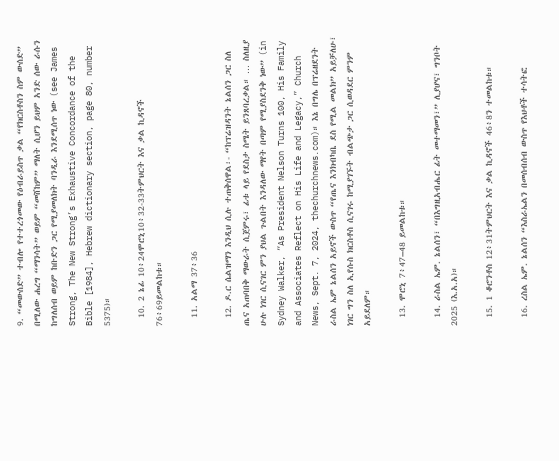9. “መውሰድ” ተብሎ የተተረጎመው የዕብራይስጥ ቃል “የክርስቶስን ስም ውሰድ” በሚለው ሐረግ “ማንሳት” ወይም “መሸከም” ማለት ሲሆን ይህም አንድ ሰው ራሱን ከግለሰብ ወይም ከቡድን ጋር የሚያመለክት ባንዲራ እንደሚሰጥ ነው (see James Strong, The New Strong’s Exhaustive Concordance of the Bible [1984], Hebrew dictionary section, page 80, number 5375)።

  10. 2 ኔፊ 10፥24ሞሮኒ10፥32-33ትምህርት እና ቃል ኪዳኖች 76፥69ይመልከቱ።

  11. አልማ 37፥36

  12. ዶ.ር ሴልዝማን እንዲህ ሲሉ ተጠቅሰዋል፡- “ከፕሬዝዳንት ኔልሰን ጋር ስለ ጤና አጠባበቅ ማውራት ሲጀምሩ፣ ፊቱ ላይ የደስታ ስሜት ይንጸባረቃል። … ስለዚያ ሁሉ ነገር ሲናገር ምን ያህል ጉልበት እንዳለው ማየት በጣም የሚያስደንቅ ነው” (in Sydney Walker, “As President Nelson Turns 100, His Family and Associates Reflect on His Life and Legacy,” Church News, Sept. 7, 2024, thechurchnews.com)። እኔ በግሌ በፕሬዘደንት ራስል ኤም ኔልሰን አይኖች ውስጥ “የጤና እንክብካቤ ደስ የሚል መልክ” አይቻለሁ፣ ነገር ግን ስለ ኢየሱስ ክርስቶስ ሲናገሩ ከሚያገኙት ብልጭታ ጋር ሲወዳደር ምንም አይደለም።

  13. ሞሮኒ 7፥47–48 ይመልከቱ።

  14. ራስል ኤም. ኔልሰን፣ “በእግዚአብሔር ፊት መተማመን፣” ሊያሆና፣ ግንቦት 2025 (እ.አ.አ)።

  15. 1 ቆሮንቶስ 12፥31ትምህርት እና ቃል ኪዳኖች 46፥8ን ተመልከቱ።

  16. ረስል ኤም. ኔልሰን “እስራኤልን በመሰብሰብ ውስጥ የእህቶች ተሳትፎ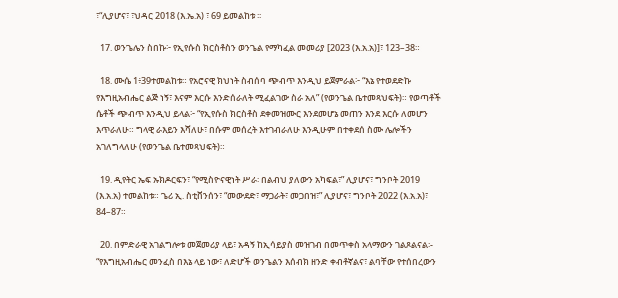፣“ሊያሆና፣ ፣ህዳር 2018 (እ.ኤ.አ) ፣ 69 ይመልከቱ ፡፡

  17. ወንጌሌን ስበኩ፦ የኢየሱስ ክርስቶስን ወንጌል የማካፈል መመሪያ [2023 (እ.አ.አ)]፣ 123–38።

  18. ሙሴ 1፥39ተመልከቱ። የአሮናዊ ክህነት ስብሰባ ጭብጥ እንዲህ ይጀምራል፦ “እኔ የተወደድኩ የእግዚአብሔር ልጅ ነኝ፣ እናም እርሱ እንድሰራለት ሚፈልገው ስራ አለ” (የወንጌል ቤተመጻህፍት)። የወጣቶች ሴቶች ጭብጥ እንዲህ ይላል፦ “የኢየሱስ ክርስቶስ ደቀመዝሙር እንደመሆኔ መጠን እንደ እርሱ ለመሆን እጥራለሁ። ግላዊ ራእይን እሻለሁ፣ በሱም መሰረት እተገብራለሁ እንዲሁም በተቀደሰ ስሙ ሌሎችን አገለግላለሁ (የወንጌል ቤተመጻህፍት)።

  19. ዲየትር ኤፍ ኡክዶርፍን፣ “የሚስዮናዊነት ሥራ፡ በልብህ ያለውን አካፍል፣” ሊያሆና፣ ግንቦት 2019 (እ.አ.አ) ተመልከቱ። ጌሪ ኢ. ስቲቨንሰን፣ “መውደድ፣ ማጋራት፣ መጋበዝ፣” ሊያሆና፣ ግንቦት 2022 (እ.አ.አ)፣ 84–87።

  20. በምድራዊ አገልግሎቱ መጀመሪያ ላይ፣ አዳኝ ከኢሳይያስ መዝገብ በመጥቀስ አላማውን ገልጾልናል፡- “የእግዚአብሔር መንፈስ በእኔ ላይ ነው፣ ለድሆች ወንጌልን እሰብክ ዘንድ ቀብቶኛልና፣ ልባቸው የተሰበረውን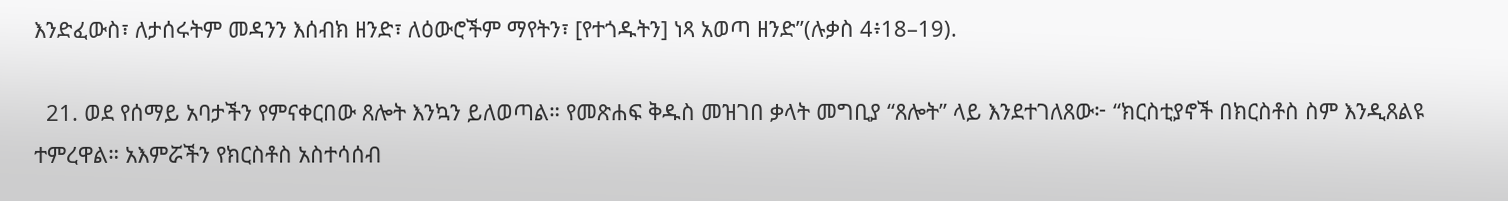እንድፈውስ፣ ለታሰሩትም መዳንን እሰብክ ዘንድ፣ ለዕውሮችም ማየትን፣ [የተጎዱትን] ነጻ አወጣ ዘንድ”(ሉቃስ 4፥18–19).

  21. ወደ የሰማይ አባታችን የምናቀርበው ጸሎት እንኳን ይለወጣል። የመጽሐፍ ቅዱስ መዝገበ ቃላት መግቢያ “ጸሎት” ላይ እንደተገለጸው፦ “ክርስቲያኖች በክርስቶስ ስም እንዲጸልዩ ተምረዋል። አእምሯችን የክርስቶስ አስተሳሰብ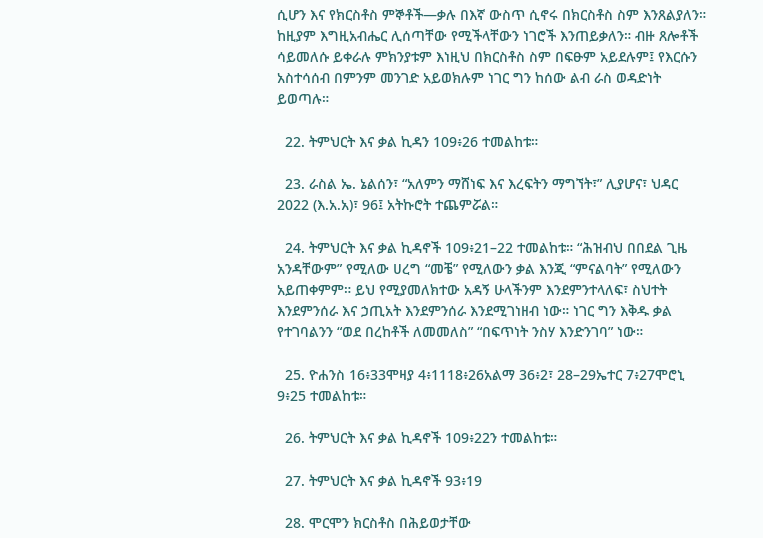ሲሆን እና የክርስቶስ ምኞቶች—ቃሉ በእኛ ውስጥ ሲኖሩ በክርስቶስ ስም እንጸልያለን። ከዚያም እግዚአብሔር ሊሰጣቸው የሚችላቸውን ነገሮች እንጠይቃለን። ብዙ ጸሎቶች ሳይመለሱ ይቀራሉ ምክንያቱም እነዚህ በክርስቶስ ስም በፍፁም አይደሉም፤ የእርሱን አስተሳሰብ በምንም መንገድ አይወክሉም ነገር ግን ከሰው ልብ ራስ ወዳድነት ይወጣሉ።

  22. ትምህርት እና ቃል ኪዳን 109፥26 ተመልከቱ።

  23. ራስል ኤ. ኔልሰን፣ “አለምን ማሸነፍ እና እረፍትን ማግኘት፣” ሊያሆና፣ ህዳር 2022 (እ.አ.አ)፣ 96፤ አትኩሮት ተጨምሯል።

  24. ትምህርት እና ቃል ኪዳኖች 109፥21–22 ተመልከቱ። “ሕዝብህ በበደል ጊዜ አንዳቸውም” የሚለው ሀረግ “መቼ” የሚለውን ቃል እንጂ “ምናልባት” የሚለውን አይጠቀምም። ይህ የሚያመለክተው አዳኝ ሁላችንም እንደምንተላለፍ፣ ስህተት እንደምንሰራ እና ኃጢአት እንደምንሰራ እንደሚገነዘብ ነው። ነገር ግን እቅዱ ቃል የተገባልንን “ወደ በረከቶች ለመመለስ” “በፍጥነት ንስሃ እንድንገባ” ነው።

  25. ዮሐንስ 16፥33ሞዛያ 4፥1118፥26አልማ 36፥2፣ 28–29ኤተር 7፥27ሞሮኒ 9፥25 ተመልከቱ።

  26. ትምህርት እና ቃል ኪዳኖች 109፥22ን ተመልከቱ።

  27. ትምህርት እና ቃል ኪዳኖች 93፥19

  28. ሞርሞን ክርስቶስ በሕይወታቸው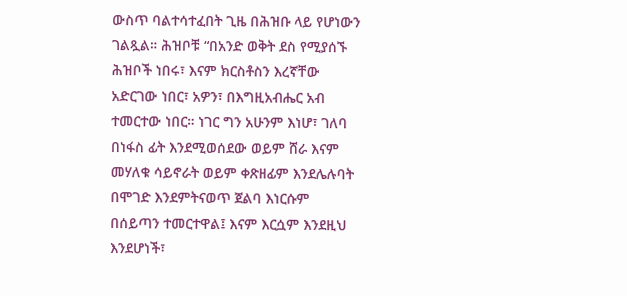ውስጥ ባልተሳተፈበት ጊዜ በሕዝቡ ላይ የሆነውን ገልጿል። ሕዝቦቹ “በአንድ ወቅት ደስ የሚያሰኙ ሕዝቦች ነበሩ፣ እናም ክርስቶስን እረኛቸው አድርገው ነበር፣ አዎን፣ በእግዚአብሔር አብ ተመርተው ነበር። ነገር ግን አሁንም እነሆ፣ ገለባ በነፋስ ፊት እንደሚወሰደው ወይም ሸራ እናም መሃለቁ ሳይኖራት ወይም ቀጽዘፊም እንደሌሉባት በሞገድ እንደምትናወጥ ጀልባ እነርሱም በሰይጣን ተመርተዋል፤ እናም እርሷም እንደዚህ እንደሆነች፣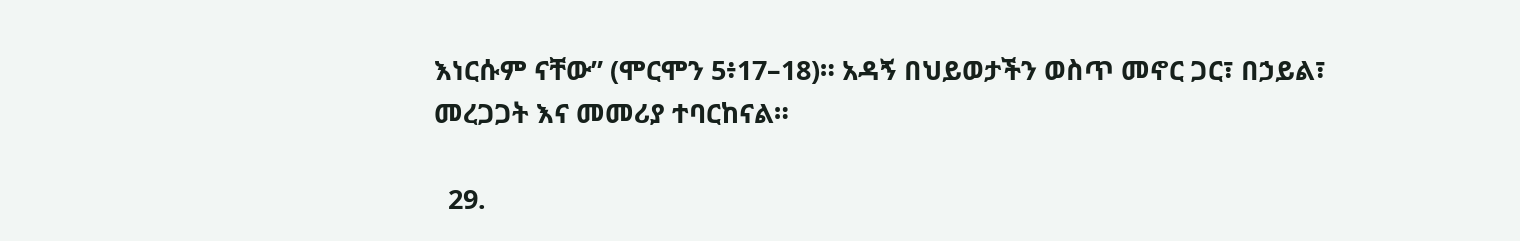እነርሱም ናቸው” (ሞርሞን 5፥17–18)። አዳኝ በህይወታችን ወስጥ መኖር ጋር፣ በኃይል፣ መረጋጋት እና መመሪያ ተባርከናል።

  29.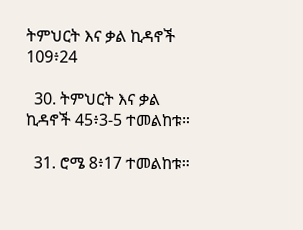ትምህርት እና ቃል ኪዳኖች 109፥24

  30. ትምህርት እና ቃል ኪዳኖች 45፥3-5 ተመልከቱ።

  31. ሮሜ 8፥17 ተመልከቱ።